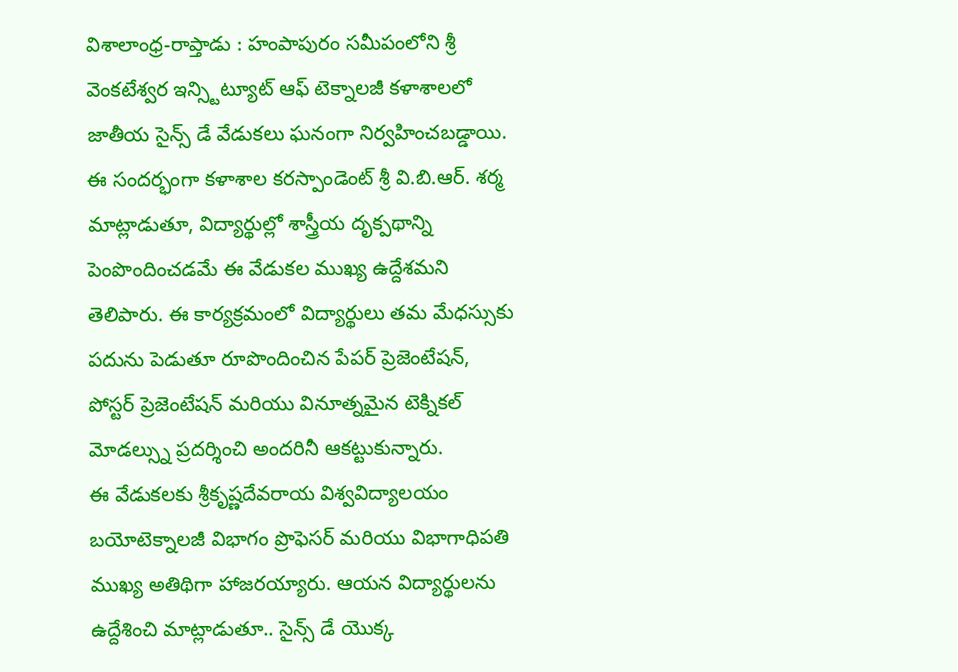విశాలాంధ్ర-రాప్తాడు : హంపాపురం సమీపంలోని శ్రీ వెంకటేశ్వర ఇన్స్టిట్యూట్ ఆఫ్ టెక్నాలజీ కళాశాలలో జాతీయ సైన్స్ డే వేడుకలు ఘనంగా నిర్వహించబడ్డాయి. ఈ సందర్భంగా కళాశాల కరస్పాండెంట్ శ్రీ వి.బి.ఆర్. శర్మ మాట్లాడుతూ, విద్యార్థుల్లో శాస్త్రీయ దృక్పథాన్ని పెంపొందించడమే ఈ వేడుకల ముఖ్య ఉద్దేశమని తెలిపారు. ఈ కార్యక్రమంలో విద్యార్థులు తమ మేధస్సుకు పదును పెడుతూ రూపొందించిన పేపర్ ప్రెజెంటేషన్, పోస్టర్ ప్రెజెంటేషన్ మరియు వినూత్నమైన టెక్నికల్ మోడల్స్ను ప్రదర్శించి అందరినీ ఆకట్టుకున్నారు.
ఈ వేడుకలకు శ్రీకృష్ణదేవరాయ విశ్వవిద్యాలయం బయోటెక్నాలజీ విభాగం ప్రొఫెసర్ మరియు విభాగాధిపతి ముఖ్య అతిథిగా హాజరయ్యారు. ఆయన విద్యార్థులను ఉద్దేశించి మాట్లాడుతూ.. సైన్స్ డే యొక్క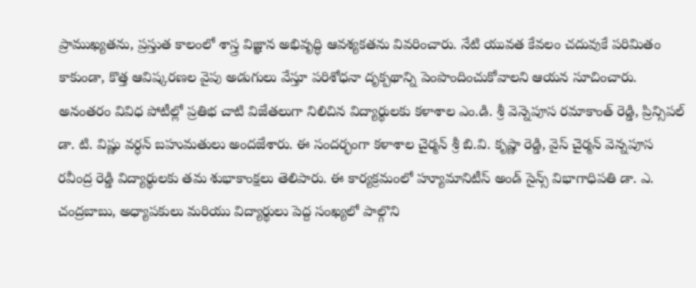ప్రాముఖ్యతను, ప్రస్తుత కాలంలో శాస్త్ర విజ్ఞాన అభివృద్ధి ఆవశ్యకతను వివరించారు. నేటి యువత కేవలం చదువుకే పరిమితం కాకుండా, కొత్త ఆవిష్కరణల వైపు అడుగులు వేస్తూ పరిశోధనా దృక్పథాన్ని పెంపొందించుకోవాలని ఆయన సూచించారు.
అనంతరం వివిధ పోటీల్లో ప్రతిభ చాటి విజేతలుగా నిలిచిన విద్యార్థులకు కళాశాల ఎం.డి. శ్రీ వెన్నెపూస రమాకాంత్ రెడ్డి, ప్రిన్సిపల్ డా. టి. విష్ణు వర్ధన్ బహుమతులు అందజేశారు. ఈ సందర్భంగా కళాశాల చైర్మన్ శ్రీ బి.వి. కృష్ణా రెడ్డి, వైస్ చైర్మన్ వెన్నపూస రవీంద్ర రెడ్డి విద్యార్థులకు తమ శుభాకాంక్షలు తెలిపారు. ఈ కార్యక్రమంలో హ్యూమానిటీస్ అండ్ సైన్స్ విభాగాధిపతి డా. ఎ. చంద్రబాబు, అధ్యాపకులు మరియు విద్యార్థులు పెద్ద సంఖ్యలో పాల్గొని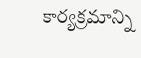కార్యక్రమాన్ని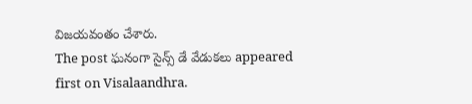విజయవంతం చేశారు.
The post ఘనంగా సైన్స్ డే వేడుకలు appeared first on Visalaandhra.